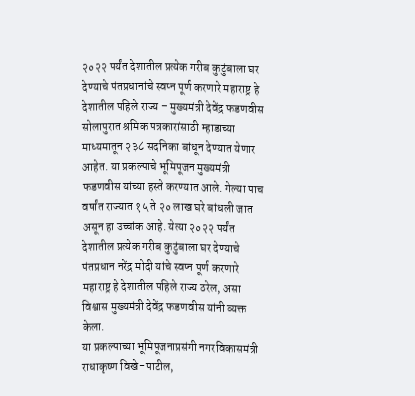२०२२ पर्यंत देशातील प्रत्येक गरीब कुटुंबाला घर देण्याचे पंतप्रधानांचे स्वप्न पूर्ण करणारे महाराष्ट्र हे देशातील पहिले राज्य – मुख्यमंत्री देवेंद्र फडणवीस
सोलापुरात श्रमिक पत्रकारांसाठी म्हाडाच्या माध्यमातून २३८ सदनिका बांधून देण्यात येणार आहेत. या प्रकल्पाचे भूमिपूजन मुख्यमंत्री फडणवीस यांच्या हस्ते करण्यात आले. गेल्या पाच वर्षांत राज्यात १५ ते २० लाख घरे बांधली जात असून हा उच्चांक आहे. येत्या २०२२ पर्यंत देशातील प्रत्येक गरीब कुटुंबाला घर देण्याचे पंतप्रधान नरेंद्र मोदी यांचे स्वप्न पूर्ण करणारे महाराष्ट्र हे देशातील पहिले राज्य ठरेल, असा विश्वास मुख्यमंत्री देवेंद्र फडणवीस यांनी व्यक्त केला.
या प्रकल्पाच्या भूमिपूजनाप्रसंगी नगरविकासमंत्री राधाकृष्ण विखे-पाटील,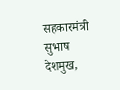सहकारमंत्री सुभाष देशमुख,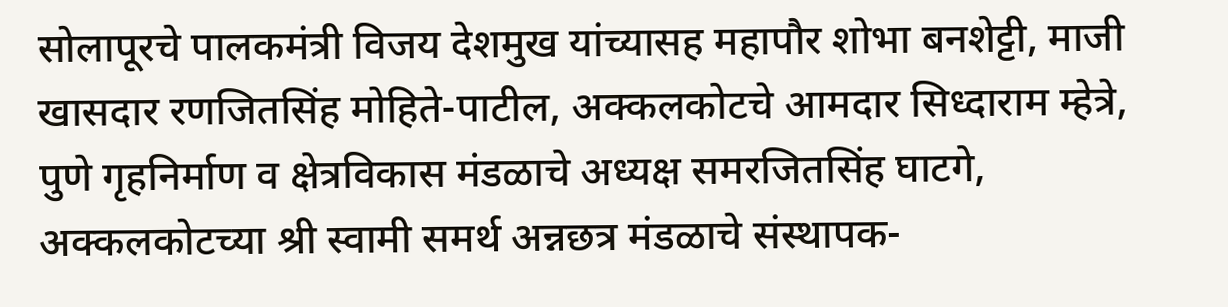सोलापूरचे पालकमंत्री विजय देशमुख यांच्यासह महापौर शोभा बनशेट्टी, माजी खासदार रणजितसिंह मोहिते-पाटील, अक्कलकोटचे आमदार सिध्दाराम म्हेत्रे, पुणे गृहनिर्माण व क्षेत्रविकास मंडळाचे अध्यक्ष समरजितसिंह घाटगे, अक्कलकोटच्या श्री स्वामी समर्थ अन्नछत्र मंडळाचे संस्थापक-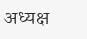अध्यक्ष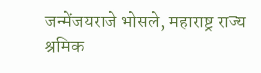जन्मेंजयराजे भोसले, महाराष्ट्र राज्य श्रमिक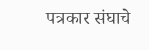पत्रकार संघाचे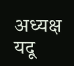अध्यक्ष यदू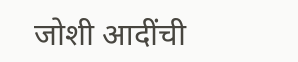जोशी आदींची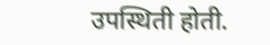उपस्थिती होती.